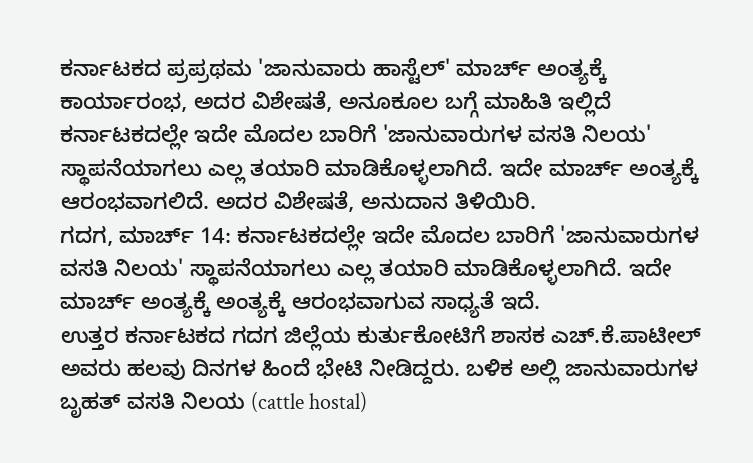ಕರ್ನಾಟಕದ ಪ್ರಪ್ರಥಮ 'ಜಾನುವಾರು ಹಾಸ್ಟೆಲ್' ಮಾರ್ಚ್ ಅಂತ್ಯಕ್ಕೆ ಕಾರ್ಯಾರಂಭ, ಅದರ ವಿಶೇಷತೆ, ಅನೂಕೂಲ ಬಗ್ಗೆ ಮಾಹಿತಿ ಇಲ್ಲಿದೆ
ಕರ್ನಾಟಕದಲ್ಲೇ ಇದೇ ಮೊದಲ ಬಾರಿಗೆ 'ಜಾನುವಾರುಗಳ ವಸತಿ ನಿಲಯ' ಸ್ಥಾಪನೆಯಾಗಲು ಎಲ್ಲ ತಯಾರಿ ಮಾಡಿಕೊಳ್ಳಲಾಗಿದೆ. ಇದೇ ಮಾರ್ಚ್ ಅಂತ್ಯಕ್ಕೆ ಆರಂಭವಾಗಲಿದೆ. ಅದರ ವಿಶೇಷತೆ, ಅನುದಾನ ತಿಳಿಯಿರಿ.
ಗದಗ, ಮಾರ್ಚ್ 14: ಕರ್ನಾಟಕದಲ್ಲೇ ಇದೇ ಮೊದಲ ಬಾರಿಗೆ 'ಜಾನುವಾರುಗಳ ವಸತಿ ನಿಲಯ' ಸ್ಥಾಪನೆಯಾಗಲು ಎಲ್ಲ ತಯಾರಿ ಮಾಡಿಕೊಳ್ಳಲಾಗಿದೆ. ಇದೇ ಮಾರ್ಚ್ ಅಂತ್ಯಕ್ಕೆ ಅಂತ್ಯಕ್ಕೆ ಆರಂಭವಾಗುವ ಸಾಧ್ಯತೆ ಇದೆ.
ಉತ್ತರ ಕರ್ನಾಟಕದ ಗದಗ ಜಿಲ್ಲೆಯ ಕುರ್ತುಕೋಟಿಗೆ ಶಾಸಕ ಎಚ್.ಕೆ.ಪಾಟೀಲ್ ಅವರು ಹಲವು ದಿನಗಳ ಹಿಂದೆ ಭೇಟಿ ನೀಡಿದ್ದರು. ಬಳಿಕ ಅಲ್ಲಿ ಜಾನುವಾರುಗಳ ಬೃಹತ್ ವಸತಿ ನಿಲಯ (cattle hostal)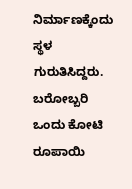ನಿರ್ಮಾಣಕ್ಕೆಂದು ಸ್ಥಳ ಗುರುತಿಸಿದ್ದರು. ಬರೋಬ್ಬರಿ ಒಂದು ಕೋಟಿ ರೂಪಾಯಿ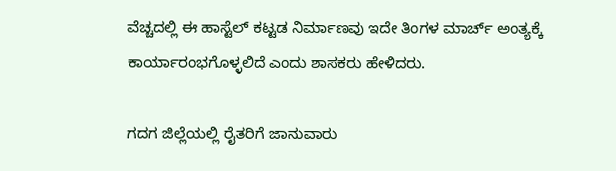ವೆಚ್ಚದಲ್ಲಿ ಈ ಹಾಸ್ಟೆಲ್ ಕಟ್ಟಡ ನಿರ್ಮಾಣವು ಇದೇ ತಿಂಗಳ ಮಾರ್ಚ್ ಅಂತ್ಯಕ್ಕೆ ಕಾರ್ಯಾರಂಭಗೊಳ್ಳಲಿದೆ ಎಂದು ಶಾಸಕರು ಹೇಳಿದರು.

ಗದಗ ಜಿಲ್ಲೆಯಲ್ಲಿ ರೈತರಿಗೆ ಜಾನುವಾರು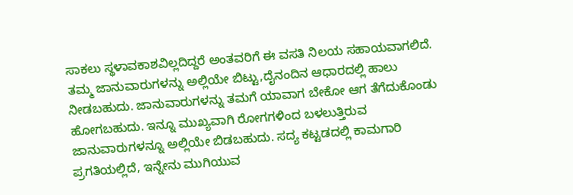ಸಾಕಲು ಸ್ಥಳಾವಕಾಶವಿಲ್ಲದಿದ್ದರೆ ಅಂತವರಿಗೆ ಈ ವಸತಿ ನಿಲಯ ಸಹಾಯವಾಗಲಿದೆ. ತಮ್ಮ ಜಾನುವಾರುಗಳನ್ನು ಅಲ್ಲಿಯೇ ಬಿಟ್ಟು,ದೈನಂದಿನ ಆಧಾರದಲ್ಲಿ ಹಾಲು ನೀಡಬಹುದು. ಜಾನುವಾರುಗಳನ್ನು ತಮಗೆ ಯಾವಾಗ ಬೇಕೋ ಆಗ ತೆಗೆದುಕೊಂಡು ಹೋಗಬಹುದು. ಇನ್ನೂ ಮುಖ್ಯವಾಗಿ ರೋಗಗಳಿಂದ ಬಳಲುತ್ತಿರುವ ಜಾನುವಾರುಗಳನ್ನೂ ಅಲ್ಲಿಯೇ ಬಿಡಬಹುದು. ಸದ್ಯ ಕಟ್ಟಡದಲ್ಲಿ ಕಾಮಗಾರಿ ಪ್ರಗತಿಯಲ್ಲಿದೆ, ಇನ್ನೇನು ಮುಗಿಯುವ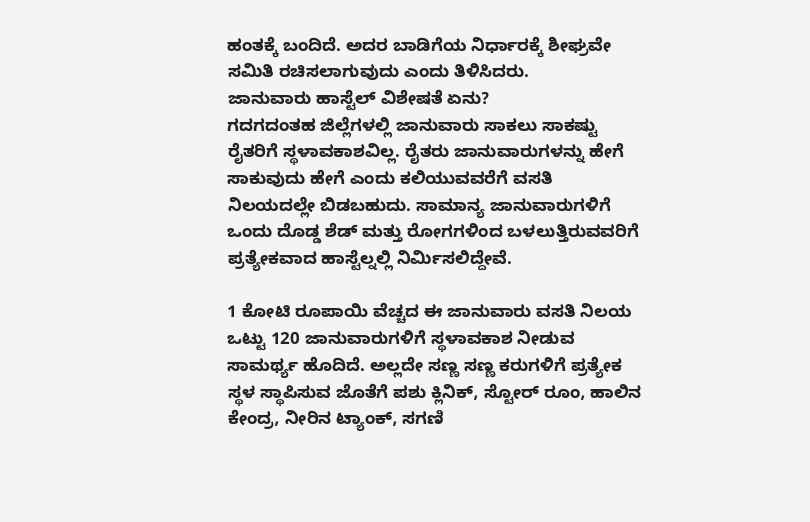ಹಂತಕ್ಕೆ ಬಂದಿದೆ. ಅದರ ಬಾಡಿಗೆಯ ನಿರ್ಧಾರಕ್ಕೆ ಶೀಘ್ರವೇ ಸಮಿತಿ ರಚಿಸಲಾಗುವುದು ಎಂದು ತಿಳಿಸಿದರು.
ಜಾನುವಾರು ಹಾಸ್ಟೆಲ್ ವಿಶೇಷತೆ ಏನು?
ಗದಗದಂತಹ ಜಿಲ್ಲೆಗಳಲ್ಲಿ ಜಾನುವಾರು ಸಾಕಲು ಸಾಕಷ್ಟು ರೈತರಿಗೆ ಸ್ಥಳಾವಕಾಶವಿಲ್ಲ. ರೈತರು ಜಾನುವಾರುಗಳನ್ನು ಹೇಗೆ ಸಾಕುವುದು ಹೇಗೆ ಎಂದು ಕಲಿಯುವವರೆಗೆ ವಸತಿ ನಿಲಯದಲ್ಲೇ ಬಿಡಬಹುದು. ಸಾಮಾನ್ಯ ಜಾನುವಾರುಗಳಿಗೆ ಒಂದು ದೊಡ್ಡ ಶೆಡ್ ಮತ್ತು ರೋಗಗಳಿಂದ ಬಳಲುತ್ತಿರುವವರಿಗೆ ಪ್ರತ್ಯೇಕವಾದ ಹಾಸ್ಟೆಲ್ನಲ್ಲಿ ನಿರ್ಮಿಸಲಿದ್ದೇವೆ.

1 ಕೋಟಿ ರೂಪಾಯಿ ವೆಚ್ಚದ ಈ ಜಾನುವಾರು ವಸತಿ ನಿಲಯ ಒಟ್ಟು 120 ಜಾನುವಾರುಗಳಿಗೆ ಸ್ಥಳಾವಕಾಶ ನೀಡುವ ಸಾಮರ್ಥ್ಯ ಹೊದಿದೆ. ಅಲ್ಲದೇ ಸಣ್ಣ ಸಣ್ಣ ಕರುಗಳಿಗೆ ಪ್ರತ್ಯೇಕ ಸ್ಥಳ ಸ್ಥಾಪಿಸುವ ಜೊತೆಗೆ ಪಶು ಕ್ಲಿನಿಕ್, ಸ್ಟೋರ್ ರೂಂ, ಹಾಲಿನ ಕೇಂದ್ರ, ನೀರಿನ ಟ್ಯಾಂಕ್, ಸಗಣಿ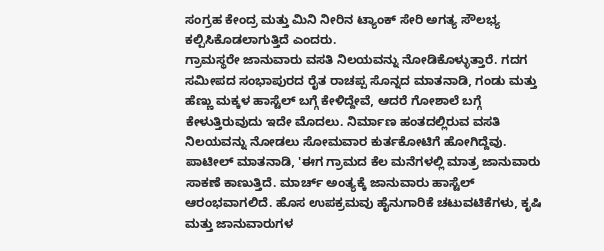ಸಂಗ್ರಹ ಕೇಂದ್ರ ಮತ್ತು ಮಿನಿ ನೀರಿನ ಟ್ಯಾಂಕ್ ಸೇರಿ ಅಗತ್ಯ ಸೌಲಭ್ಯ ಕಲ್ಪಿಸಿಕೊಡಲಾಗುತ್ತಿದೆ ಎಂದರು.
ಗ್ರಾಮಸ್ಥರೇ ಜಾನುವಾರು ವಸತಿ ನಿಲಯವನ್ನು ನೋಡಿಕೊಳ್ಳುತ್ತಾರೆ. ಗದಗ ಸಮೀಪದ ಸಂಭಾಪುರದ ರೈತ ರಾಚಪ್ಪ ಸೊನ್ನದ ಮಾತನಾಡಿ, ಗಂಡು ಮತ್ತು ಹೆಣ್ಣು ಮಕ್ಕಳ ಹಾಸ್ಟೆಲ್ ಬಗ್ಗೆ ಕೇಳಿದ್ದೇವೆ, ಆದರೆ ಗೋಶಾಲೆ ಬಗ್ಗೆ ಕೇಳುತ್ತಿರುವುದು ಇದೇ ಮೊದಲು. ನಿರ್ಮಾಣ ಹಂತದಲ್ಲಿರುವ ವಸತಿ ನಿಲಯವನ್ನು ನೋಡಲು ಸೋಮವಾರ ಕುರ್ತಕೋಟಿಗೆ ಹೋಗಿದ್ದೆವು. ಪಾಟೀಲ್ ಮಾತನಾಡಿ, 'ಈಗ ಗ್ರಾಮದ ಕೆಲ ಮನೆಗಳಲ್ಲಿ ಮಾತ್ರ ಜಾನುವಾರು ಸಾಕಣೆ ಕಾಣುತ್ತಿದೆ. ಮಾರ್ಚ್ ಅಂತ್ಯಕ್ಕೆ ಜಾನುವಾರು ಹಾಸ್ಟೆಲ್ ಆರಂಭವಾಗಲಿದೆ. ಹೊಸ ಉಪಕ್ರಮವು ಹೈನುಗಾರಿಕೆ ಚಟುವಟಿಕೆಗಳು, ಕೃಷಿ ಮತ್ತು ಜಾನುವಾರುಗಳ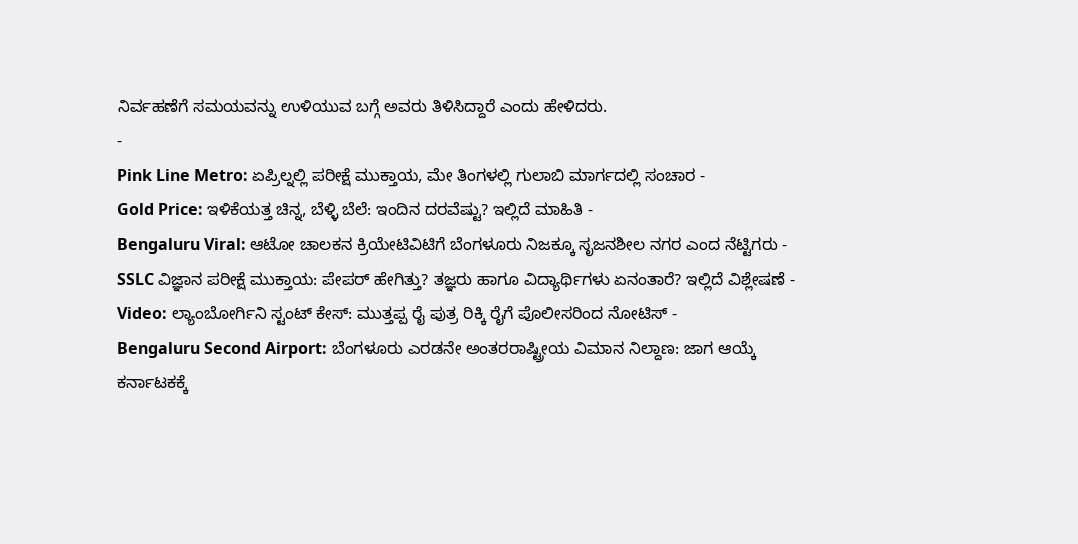ನಿರ್ವಹಣೆಗೆ ಸಮಯವನ್ನು ಉಳಿಯುವ ಬಗ್ಗೆ ಅವರು ತಿಳಿಸಿದ್ದಾರೆ ಎಂದು ಹೇಳಿದರು.
-
Pink Line Metro: ಏಪ್ರಿಲ್ನಲ್ಲಿ ಪರೀಕ್ಷೆ ಮುಕ್ತಾಯ, ಮೇ ತಿಂಗಳಲ್ಲಿ ಗುಲಾಬಿ ಮಾರ್ಗದಲ್ಲಿ ಸಂಚಾರ -
Gold Price: ಇಳಿಕೆಯತ್ತ ಚಿನ್ನ, ಬೆಳ್ಳಿ ಬೆಲೆ: ಇಂದಿನ ದರವೆಷ್ಟು? ಇಲ್ಲಿದೆ ಮಾಹಿತಿ -
Bengaluru Viral: ಆಟೋ ಚಾಲಕನ ಕ್ರಿಯೇಟಿವಿಟಿಗೆ ಬೆಂಗಳೂರು ನಿಜಕ್ಕೂ ಸೃಜನಶೀಲ ನಗರ ಎಂದ ನೆಟ್ಟಿಗರು -
SSLC ವಿಜ್ಞಾನ ಪರೀಕ್ಷೆ ಮುಕ್ತಾಯ: ಪೇಪರ್ ಹೇಗಿತ್ತು? ತಜ್ಞರು ಹಾಗೂ ವಿದ್ಯಾರ್ಥಿಗಳು ಏನಂತಾರೆ? ಇಲ್ಲಿದೆ ವಿಶ್ಲೇಷಣೆ -
Video: ಲ್ಯಾಂಬೋರ್ಗಿನಿ ಸ್ಟಂಟ್ ಕೇಸ್: ಮುತ್ತಪ್ಪ ರೈ ಪುತ್ರ ರಿಕ್ಕಿ ರೈಗೆ ಪೊಲೀಸರಿಂದ ನೋಟಿಸ್ -
Bengaluru Second Airport: ಬೆಂಗಳೂರು ಎರಡನೇ ಅಂತರರಾಷ್ಟ್ರೀಯ ವಿಮಾನ ನಿಲ್ದಾಣ: ಜಾಗ ಆಯ್ಕೆ ಕರ್ನಾಟಕಕ್ಕೆ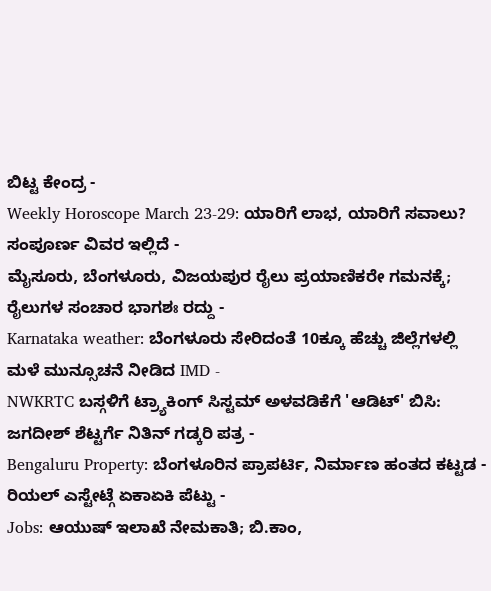ಬಿಟ್ಟ ಕೇಂದ್ರ -
Weekly Horoscope March 23-29: ಯಾರಿಗೆ ಲಾಭ, ಯಾರಿಗೆ ಸವಾಲು? ಸಂಪೂರ್ಣ ವಿವರ ಇಲ್ಲಿದೆ -
ಮೈಸೂರು, ಬೆಂಗಳೂರು, ವಿಜಯಪುರ ರೈಲು ಪ್ರಯಾಣಿಕರೇ ಗಮನಕ್ಕೆ; ರೈಲುಗಳ ಸಂಚಾರ ಭಾಗಶಃ ರದ್ದು -
Karnataka weather: ಬೆಂಗಳೂರು ಸೇರಿದಂತೆ 10ಕ್ಕೂ ಹೆಚ್ಚು ಜಿಲ್ಲೆಗಳಲ್ಲಿ ಮಳೆ ಮುನ್ಸೂಚನೆ ನೀಡಿದ IMD -
NWKRTC ಬಸ್ಗಳಿಗೆ ಟ್ರ್ಯಾಕಿಂಗ್ ಸಿಸ್ಟಮ್ ಅಳವಡಿಕೆಗೆ 'ಆಡಿಟ್' ಬಿಸಿ: ಜಗದೀಶ್ ಶೆಟ್ಟರ್ಗೆ ನಿತಿನ್ ಗಡ್ಕರಿ ಪತ್ರ -
Bengaluru Property: ಬೆಂಗಳೂರಿನ ಪ್ರಾಪರ್ಟಿ, ನಿರ್ಮಾಣ ಹಂತದ ಕಟ್ಟಡ - ರಿಯಲ್ ಎಸ್ಟೇಟ್ಗೆ ಏಕಾಏಕಿ ಪೆಟ್ಟು -
Jobs: ಆಯುಷ್ ಇಲಾಖೆ ನೇಮಕಾತಿ; ಬಿ.ಕಾಂ,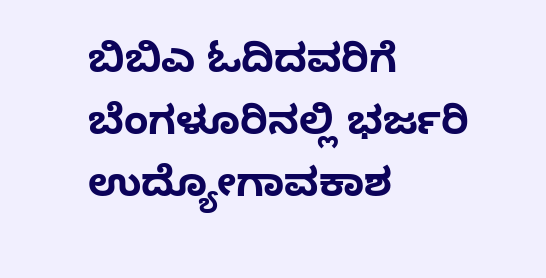ಬಿಬಿಎ ಓದಿದವರಿಗೆ ಬೆಂಗಳೂರಿನಲ್ಲಿ ಭರ್ಜರಿ ಉದ್ಯೋಗಾವಕಾಶ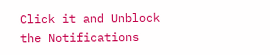Click it and Unblock the Notifications